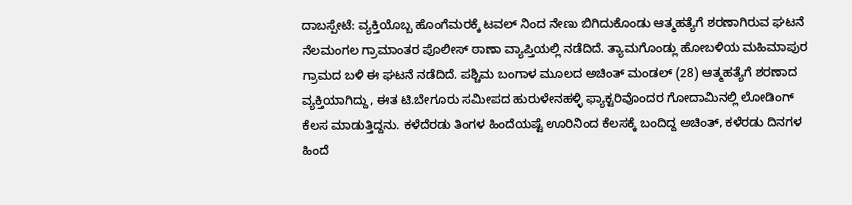ದಾಬಸ್ಪೇಟೆ: ವ್ಯಕ್ತಿಯೊಬ್ಬ ಹೊಂಗೆಮರಕ್ಕೆ ಟವಲ್ ನಿಂದ ನೇಣು ಬಿಗಿದುಕೊಂಡು ಆತ್ಮಹತ್ಯೆಗೆ ಶರಣಾಗಿರುವ ಘಟನೆ ನೆಲಮಂಗಲ ಗ್ರಾಮಾಂತರ ಪೊಲೀಸ್ ಠಾಣಾ ವ್ಯಾಪ್ತಿಯಲ್ಲಿ ನಡೆದಿದೆ. ತ್ಯಾಮಗೊಂಡ್ಲು ಹೋಬಳಿಯ ಮಹಿಮಾಪುರ ಗ್ರಾಮದ ಬಳಿ ಈ ಘಟನೆ ನಡೆದಿದೆ. ಪಶ್ಚಿಮ ಬಂಗಾಳ ಮೂಲದ ಅಚಿಂತ್ ಮಂಡಲ್ (28) ಆತ್ಮಹತ್ಯೆಗೆ ಶರಣಾದ ವ್ಯಕ್ತಿಯಾಗಿದ್ದು, ಈತ ಟಿ.ಬೇಗೂರು ಸಮೀಪದ ಹುರುಳೇನಹಳ್ಳಿ ಫ್ಯಾಕ್ಟರಿವೊಂದರ ಗೋದಾಮಿನಲ್ಲಿ ಲೋಡಿಂಗ್ ಕೆಲಸ ಮಾಡುತ್ತಿದ್ದನು. ಕಳೆದೆರಡು ತಿಂಗಳ ಹಿಂದೆಯಷ್ಟೆ ಊರಿನಿಂದ ಕೆಲಸಕ್ಕೆ ಬಂದಿದ್ದ ಅಚಿಂತ್, ಕಳೆರಡು ದಿನಗಳ ಹಿಂದೆ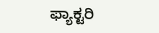ಫ್ಯಾಕ್ಟರಿ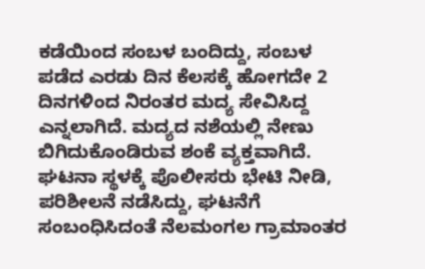ಕಡೆಯಿಂದ ಸಂಬಳ ಬಂದಿದ್ದು, ಸಂಬಳ ಪಡೆದ ಎರಡು ದಿನ ಕೆಲಸಕ್ಕೆ ಹೋಗದೇ 2 ದಿನಗಳಿಂದ ನಿರಂತರ ಮದ್ಯ ಸೇವಿಸಿದ್ದ ಎನ್ನಲಾಗಿದೆ. ಮದ್ಯದ ನಶೆಯಲ್ಲಿ ನೇಣು ಬಿಗಿದುಕೊಂಡಿರುವ ಶಂಕೆ ವ್ಯಕ್ತವಾಗಿದೆ. ಘಟನಾ ಸ್ಥಳಕ್ಕೆ ಪೊಲೀಸರು ಭೇಟಿ ನೀಡಿ, ಪರಿಶೀಲನೆ ನಡೆಸಿದ್ದು, ಘಟನೆಗೆ ಸಂಬಂಧಿಸಿದಂತೆ ನೆಲಮಂಗಲ ಗ್ರಾಮಾಂತರ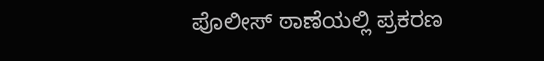ಪೊಲೀಸ್ ಠಾಣೆಯಲ್ಲಿ ಪ್ರಕರಣ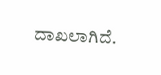ದಾಖಲಾಗಿದೆ.